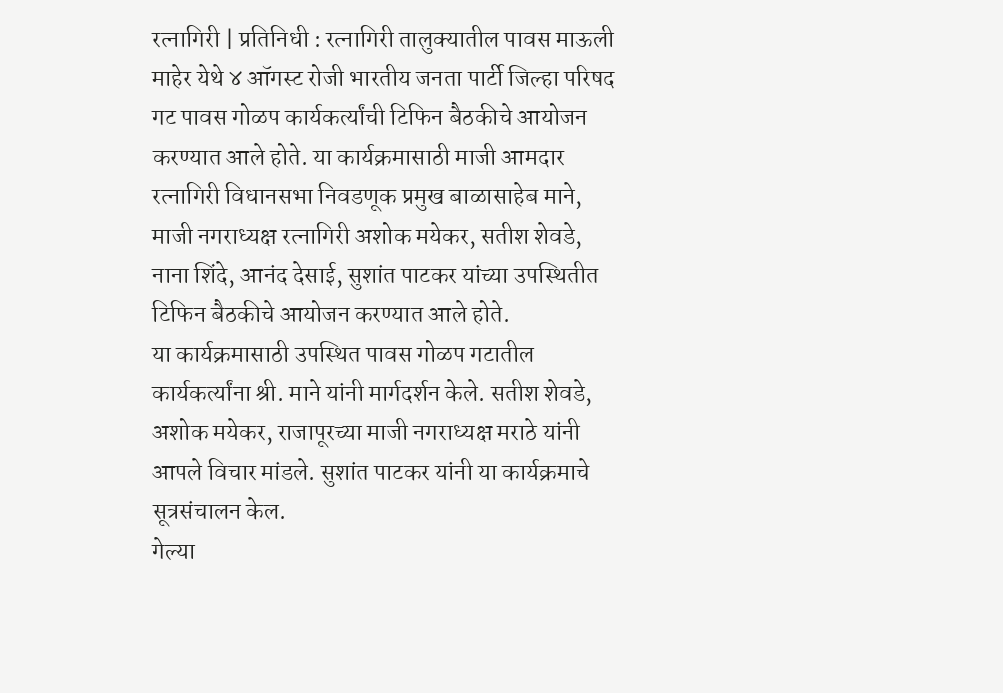रत्नागिरी | प्रतिनिधी : रत्नागिरी तालुक्यातील पावस माऊली माहेर येथे ४ ऑगस्ट रोजी भारतीय जनता पार्टी जिल्हा परिषद गट पावस गोळप कार्यकर्त्यांची टिफिन बैठकीचे आयोजन करण्यात आले होते. या कार्यक्रमासाठी माजी आमदार रत्नागिरी विधानसभा निवडणूक प्रमुख बाळासाहेब माने, माजी नगराध्यक्ष रत्नागिरी अशोक मयेकर, सतीश शेवडे, नाना शिंदे, आनंद देसाई, सुशांत पाटकर यांच्या उपस्थितीत टिफिन बैठकीचे आयोजन करण्यात आले होते.
या कार्यक्रमासाठी उपस्थित पावस गोळप गटातील कार्यकर्त्यांना श्री. माने यांनी मार्गदर्शन केले. सतीश शेवडे, अशोक मयेकर, राजापूरच्या माजी नगराध्यक्ष मराठे यांनी आपले विचार मांडले. सुशांत पाटकर यांनी या कार्यक्रमाचे सूत्रसंचालन केल.
गेल्या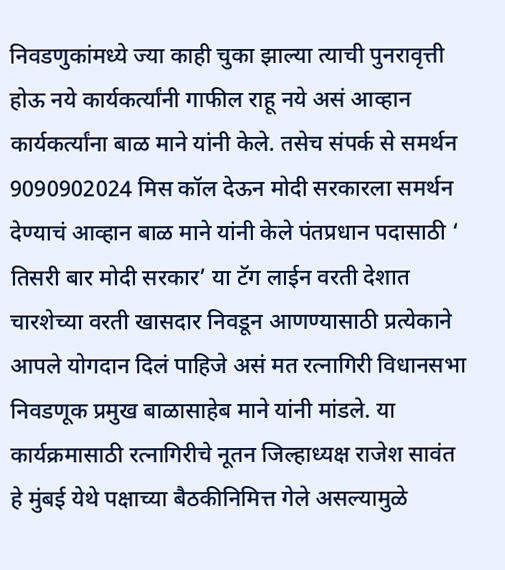निवडणुकांमध्ये ज्या काही चुका झाल्या त्याची पुनरावृत्ती होऊ नये कार्यकर्त्यांनी गाफील राहू नये असं आव्हान कार्यकर्त्यांना बाळ माने यांनी केले. तसेच संपर्क से समर्थन 9090902024 मिस कॉल देऊन मोदी सरकारला समर्थन देण्याचं आव्हान बाळ माने यांनी केले पंतप्रधान पदासाठी ‘ तिसरी बार मोदी सरकार’ या टॅग लाईन वरती देशात चारशेच्या वरती खासदार निवडून आणण्यासाठी प्रत्येकाने आपले योगदान दिलं पाहिजे असं मत रत्नागिरी विधानसभा निवडणूक प्रमुख बाळासाहेब माने यांनी मांडले. या कार्यक्रमासाठी रत्नागिरीचे नूतन जिल्हाध्यक्ष राजेश सावंत हे मुंबई येथे पक्षाच्या बैठकीनिमित्त गेले असल्यामुळे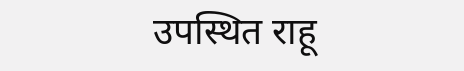उपस्थित राहू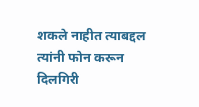शकले नाहीत त्याबद्दल त्यांनी फोन करून दिलगिरी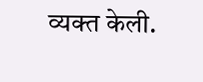व्यक्त केली.